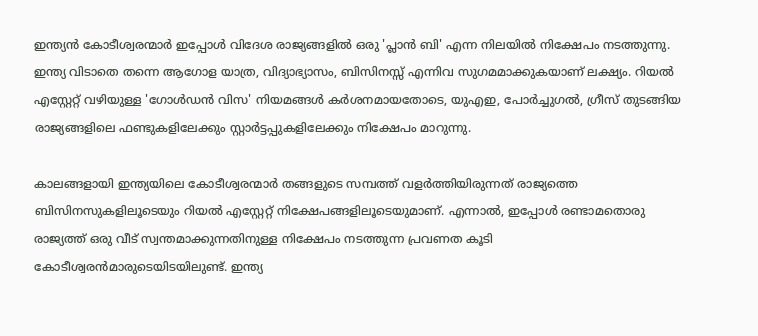ഇന്ത്യൻ കോടീശ്വരന്മാർ ഇപ്പോൾ വിദേശ രാജ്യങ്ങളിൽ ഒരു 'പ്ലാൻ ബി' എന്ന നിലയിൽ നിക്ഷേപം നടത്തുന്നു. ഇന്ത്യ വിടാതെ തന്നെ ആഗോള യാത്ര, വിദ്യാഭ്യാസം, ബിസിനസ്സ് എന്നിവ സുഗമമാക്കുകയാണ് ലക്ഷ്യം. റിയൽ എസ്റ്റേറ്റ് വഴിയുള്ള 'ഗോൾഡൻ വിസ' നിയമങ്ങൾ കർശനമായതോടെ, യുഎഇ, പോർച്ചുഗൽ, ഗ്രീസ് തുടങ്ങിയ രാജ്യങ്ങളിലെ ഫണ്ടുകളിലേക്കും സ്റ്റാർട്ടപ്പുകളിലേക്കും നിക്ഷേപം മാറുന്നു.

കാലങ്ങളായി ഇന്ത്യയിലെ കോടീശ്വരന്മാര്‍ തങ്ങളുടെ സമ്പത്ത് വളര്‍ത്തിയിരുന്നത് രാജ്യത്തെ ബിസിനസുകളിലൂടെയും റിയല്‍ എസ്റ്റേറ്റ് നിക്ഷേപങ്ങളിലൂടെയുമാണ്. എന്നാല്‍, ഇപ്പോള്‍ രണ്ടാമതൊരു രാജ്യത്ത് ഒരു വീട് സ്വന്തമാക്കുന്നതിനുള്ള നിക്ഷേപം നടത്തുന്ന പ്രവണത കൂടി കോടീശ്വരന്‍മാരുടെയിടയിലുണ്ട്. ഇന്ത്യ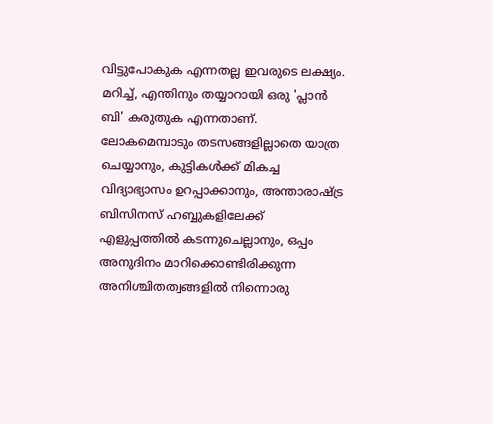വിട്ടുപോകുക എന്നതല്ല ഇവരുടെ ലക്ഷ്യം. മറിച്ച്, എന്തിനും തയ്യാറായി ഒരു 'പ്ലാന്‍ ബി' കരുതുക എന്നതാണ്. ലോകമെമ്പാടും തടസങ്ങളില്ലാതെ യാത്ര ചെയ്യാനും, കുട്ടികള്‍ക്ക് മികച്ച വിദ്യാഭ്യാസം ഉറപ്പാക്കാനും, അന്താരാഷ്ട്ര ബിസിനസ് ഹബ്ബുകളിലേക്ക് എളുപ്പത്തില്‍ കടന്നുചെല്ലാനും, ഒപ്പം അനുദിനം മാറിക്കൊണ്ടിരിക്കുന്ന അനിശ്ചിതത്വങ്ങളില്‍ നിന്നൊരു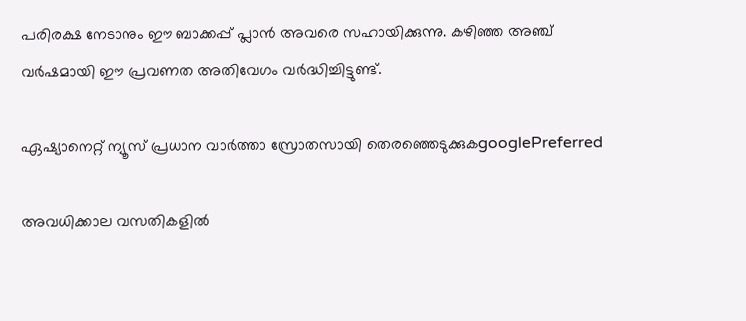പരിരക്ഷ നേടാനും ഈ ബാക്കപ്പ് പ്ലാന്‍ അവരെ സഹായിക്കുന്നു. കഴിഞ്ഞ അഞ്ച് വര്‍ഷമായി ഈ പ്രവണത അതിവേഗം വര്‍ദ്ധിച്ചിട്ടുണ്ട്.

ഏഷ്യാനെറ്റ് ന്യൂസ് പ്രധാന വാർത്താ സ്രോതസായി തെരഞ്ഞെടുക്കുകgooglePreferred

അവധിക്കാല വസതികളില്‍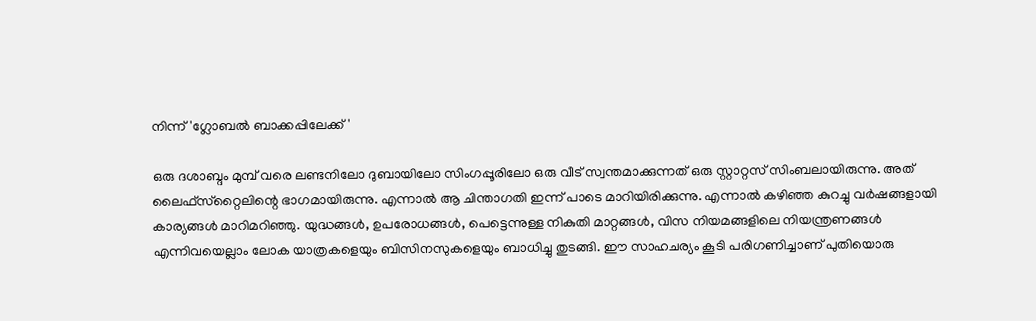നിന്ന് 'ഗ്ലോബല്‍ ബാക്കപ്പിലേക്ക്'

ഒരു ദശാബ്ദം മുമ്പ് വരെ ലണ്ടനിലോ ദുബായിലോ സിംഗപ്പൂരിലോ ഒരു വീട് സ്വന്തമാക്കുന്നത് ഒരു സ്റ്റാറ്റസ് സിംബലായിരുന്നു. അത് ലൈഫ്സ്‌റ്റൈലിന്റെ ഭാഗമായിരുന്നു. എന്നാല്‍ ആ ചിന്താഗതി ഇന്ന് പാടെ മാറിയിരിക്കുന്നു. എന്നാല്‍ കഴിഞ്ഞ കുറച്ചു വര്‍ഷങ്ങളായി കാര്യങ്ങള്‍ മാറിമറിഞ്ഞു. യുദ്ധങ്ങള്‍, ഉപരോധങ്ങള്‍, പെട്ടെന്നുള്ള നികുതി മാറ്റങ്ങള്‍, വിസ നിയമങ്ങളിലെ നിയന്ത്രണങ്ങള്‍ എന്നിവയെല്ലാം ലോക യാത്രകളെയും ബിസിനസുകളെയും ബാധിച്ചു തുടങ്ങി. ഈ സാഹചര്യം കൂടി പരിഗണിച്ചാണ് പുതിയൊരു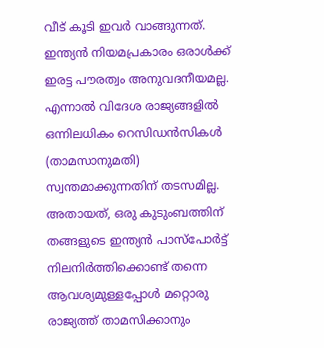വീട് കൂടി ഇവര്‍ വാങ്ങുന്നത്. ഇന്ത്യന്‍ നിയമപ്രകാരം ഒരാള്‍ക്ക് ഇരട്ട പൗരത്വം അനുവദനീയമല്ല. എന്നാല്‍ വിദേശ രാജ്യങ്ങളില്‍ ഒന്നിലധികം റെസിഡന്‍സികള്‍ (താമസാനുമതി) സ്വന്തമാക്കുന്നതിന് തടസമില്ല. അതായത്, ഒരു കുടുംബത്തിന് തങ്ങളുടെ ഇന്ത്യന്‍ പാസ്പോര്‍ട്ട് നിലനിര്‍ത്തിക്കൊണ്ട് തന്നെ ആവശ്യമുള്ളപ്പോള്‍ മറ്റൊരു രാജ്യത്ത് താമസിക്കാനും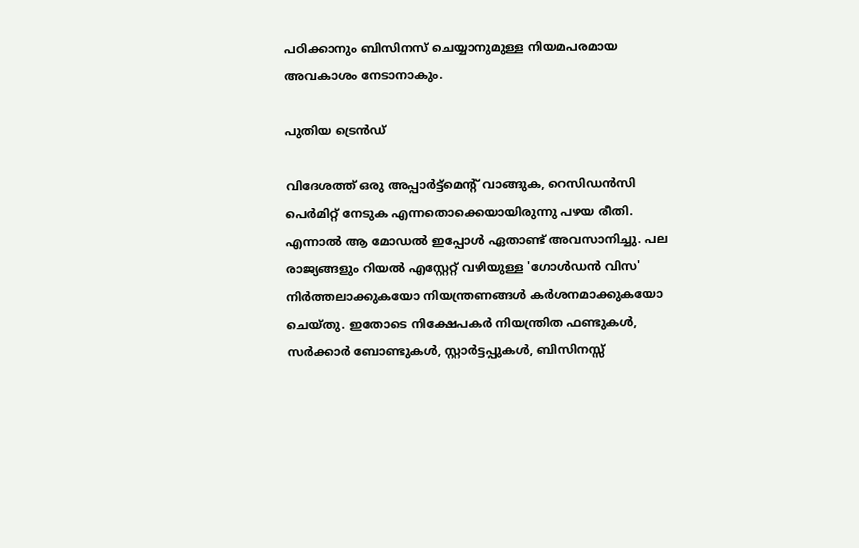പഠിക്കാനും ബിസിനസ് ചെയ്യാനുമുള്ള നിയമപരമായ അവകാശം നേടാനാകും.

പുതിയ ട്രെന്‍ഡ്

വിദേശത്ത് ഒരു അപ്പാര്‍ട്ട്‌മെന്റ് വാങ്ങുക, റെസിഡന്‍സി പെര്‍മിറ്റ് നേടുക എന്നതൊക്കെയായിരുന്നു പഴയ രീതി. എന്നാല്‍ ആ മോഡല്‍ ഇപ്പോള്‍ ഏതാണ്ട് അവസാനിച്ചു. പല രാജ്യങ്ങളും റിയല്‍ എസ്റ്റേറ്റ് വഴിയുള്ള 'ഗോള്‍ഡന്‍ വിസ' നിര്‍ത്തലാക്കുകയോ നിയന്ത്രണങ്ങള്‍ കര്‍ശനമാക്കുകയോ ചെയ്തു. ഇതോടെ നിക്ഷേപകര്‍ നിയന്ത്രിത ഫണ്ടുകള്‍, സര്‍ക്കാര്‍ ബോണ്ടുകള്‍, സ്റ്റാര്‍ട്ടപ്പുകള്‍, ബിസിനസ്സ്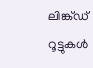ലിങ്ക്ഡ് റൂട്ടുകള്‍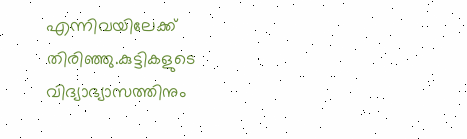എന്നിവയിലേക്ക് തിരിഞ്ഞു.കുട്ടികളുടെ വിദ്യാഭ്യാസത്തിനും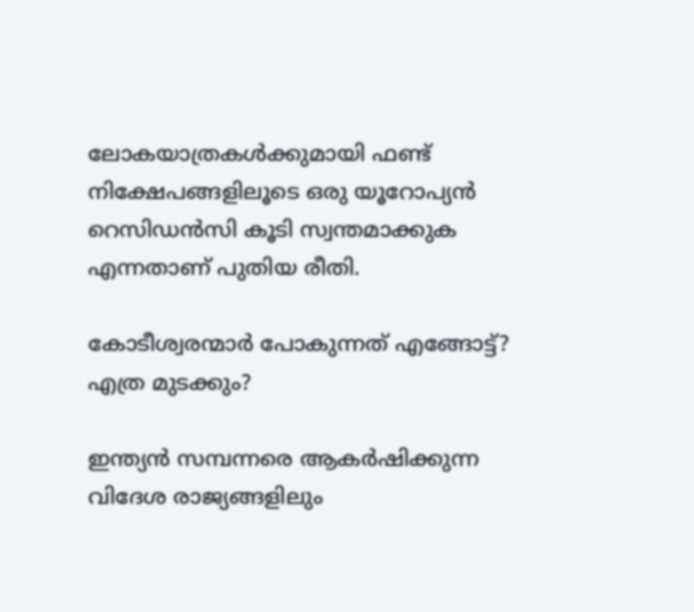ലോകയാത്രകള്‍ക്കുമായി ഫണ്ട് നിക്ഷേപങ്ങളിലൂടെ ഒരു യൂറോപ്യന്‍ റെസിഡന്‍സി കൂടി സ്വന്തമാക്കുക എന്നതാണ് പുതിയ രീതി.

കോടീശ്വരന്മാര്‍ പോകുന്നത് എങ്ങോട്ട്? എത്ര മുടക്കും?

ഇന്ത്യന്‍ സമ്പന്നരെ ആകര്‍ഷിക്കുന്ന വിദേശ രാജ്യങ്ങളിലും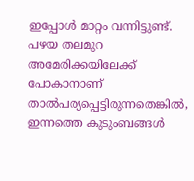ഇപ്പോള്‍ മാറ്റം വന്നിട്ടുണ്ട്. പഴയ തലമുറ അമേരിക്കയിലേക്ക് പോകാനാണ് താല്‍പര്യപ്പെട്ടിരുന്നതെങ്കില്‍, ഇന്നത്തെ കുടുംബങ്ങള്‍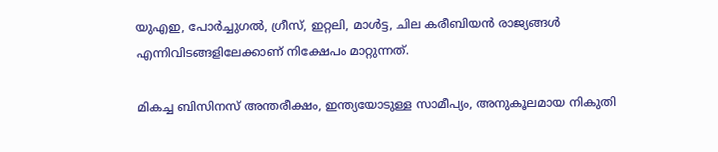യുഎഇ, പോര്‍ച്ചുഗല്‍, ഗ്രീസ്, ഇറ്റലി, മാള്‍ട്ട, ചില കരീബിയന്‍ രാജ്യങ്ങള്‍ എന്നിവിടങ്ങളിലേക്കാണ് നിക്ഷേപം മാറ്റുന്നത്.

മികച്ച ബിസിനസ് അന്തരീക്ഷം, ഇന്ത്യയോടുള്ള സാമീപ്യം, അനുകൂലമായ നികുതി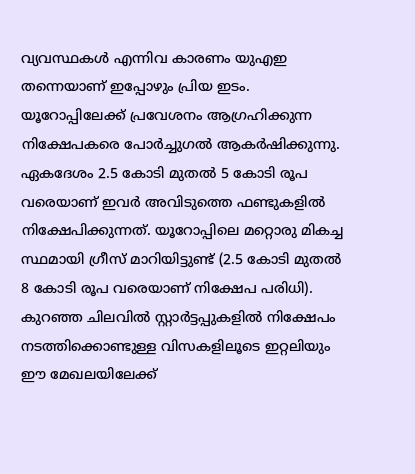വ്യവസ്ഥകള്‍ എന്നിവ കാരണം യുഎഇ തന്നെയാണ് ഇപ്പോഴും പ്രിയ ഇടം. യൂറോപ്പിലേക്ക് പ്രവേശനം ആഗ്രഹിക്കുന്ന നിക്ഷേപകരെ പോര്‍ച്ചുഗല്‍ ആകര്‍ഷിക്കുന്നു. ഏകദേശം 2.5 കോടി മുതല്‍ 5 കോടി രൂപ വരെയാണ് ഇവര്‍ അവിടുത്തെ ഫണ്ടുകളില്‍ നിക്ഷേപിക്കുന്നത്. യൂറോപ്പിലെ മറ്റൊരു മികച്ച സ്ഥമായി ഗ്രീസ് മാറിയിട്ടുണ്ട് (2.5 കോടി മുതല്‍ 8 കോടി രൂപ വരെയാണ് നിക്ഷേപ പരിധി). കുറഞ്ഞ ചിലവില്‍ സ്റ്റാര്‍ട്ടപ്പുകളില്‍ നിക്ഷേപം നടത്തിക്കൊണ്ടുള്ള വിസകളിലൂടെ ഇറ്റലിയും ഈ മേഖലയിലേക്ക്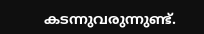കടന്നുവരുന്നുണ്ട്.